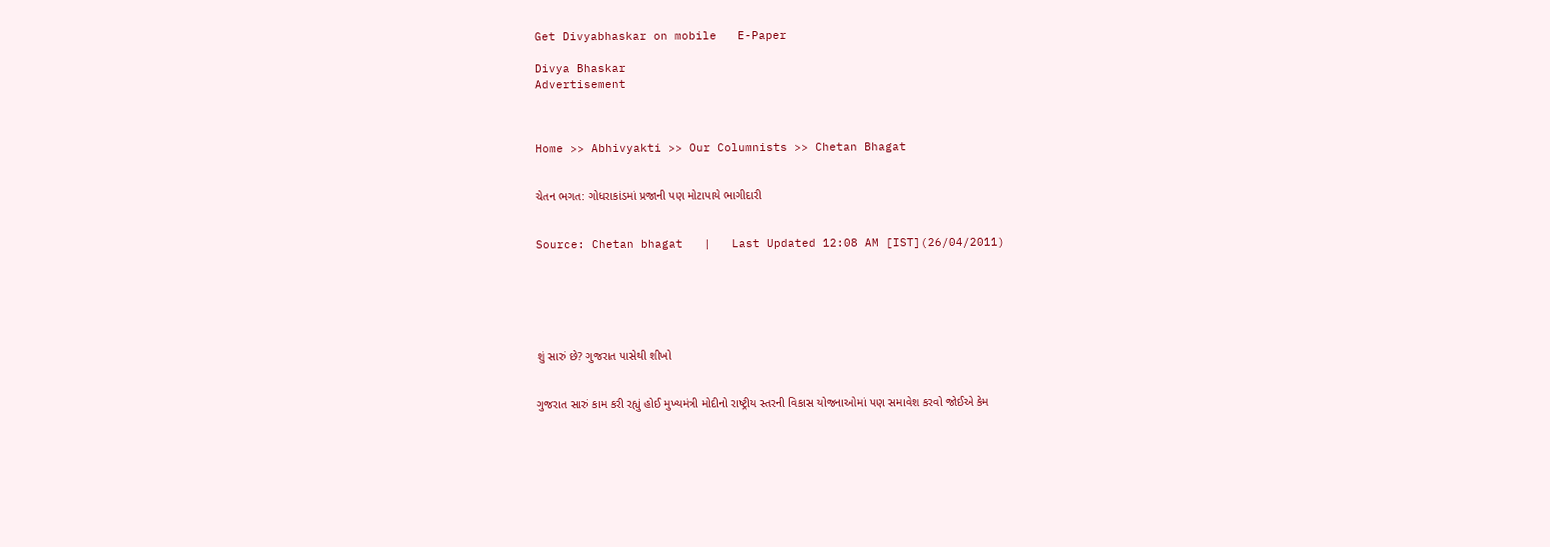Get Divyabhaskar on mobile   E-Paper

Divya Bhaskar
Advertisement



Home >> Abhivyakti >> Our Columnists >> Chetan Bhagat


ચેતન ભગત: ગોધરાકાંડમાં પ્રજાની પણ મોટાપાયે ભાગીદારી


Source: Chetan bhagat   |   Last Updated 12:08 AM [IST](26/04/2011)






શું સારું છે? ગુજરાત પાસેથી શીખો


ગુજરાત સારું કામ કરી રહ્યું હોઈ મુખ્યમંત્રી મોદીનો રાષ્ટ્રીય સ્તરની વિકાસ યોજનાઓમાં પણ સમાવેશ કરવો જોઈએ કેમ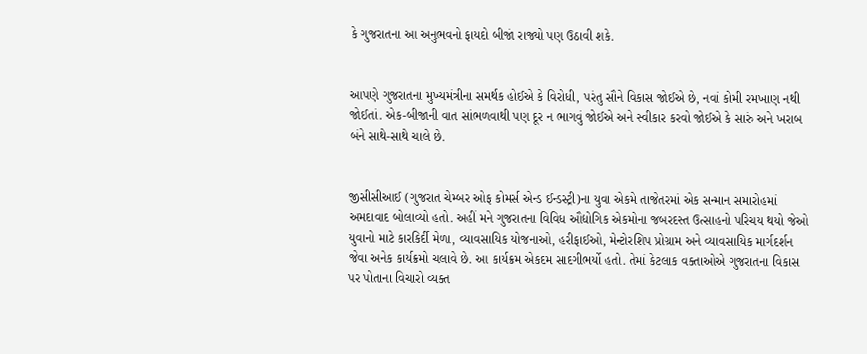કે ગુજરાતના આ અનુભવનો ફાયદો બીજાં રાજ્યો પણ ઉઠાવી શકે.


આપણે ગુજરાતના મુખ્યમંત્રીના સમર્થક હોઈએ કે વિરોધી, પરંતુ સૌને વિકાસ જોઈએ છે, નવાં કોમી રમખાણ નથી જોઈતાં. એક-બીજાની વાત સાંભળવાથી પણ દૂર ન ભાગવું જોઈએ અને સ્વીકાર કરવો જોઈએ કે સારું અને ખરાબ બંને સાથે-સાથે ચાલે છે.


જીસીસીઆઈ (ગુજરાત ચેમ્બર ઓફ કોમર્સ એન્ડ ઈન્ડસ્ટ્રી)ના યુવા એકમે તાજેતરમાં એક સન્માન સમારોહમાં અમદાવાદ બોલાવ્યો હતો. અહીં મને ગુજરાતના વિવિધ ઔદ્યોગિક એકમોના જબરદસ્ત ઉત્સાહનો પરિચય થયો જેઓ યુવાનો માટે કારકિર્દી મેળા, વ્યાવસાયિક યોજનાઓ, હરીફાઈઓ, મેન્ટોરશિપ પ્રોગ્રામ અને વ્યાવસાયિક માર્ગદર્શન જેવા અનેક કાર્યક્રમો ચલાવે છે. આ કાર્યક્રમ એકદમ સાદગીભર્યો હતો. તેમાં કેટલાક વક્તાઓએ ગુજરાતના વિકાસ પર પોતાના વિચારો વ્યક્ત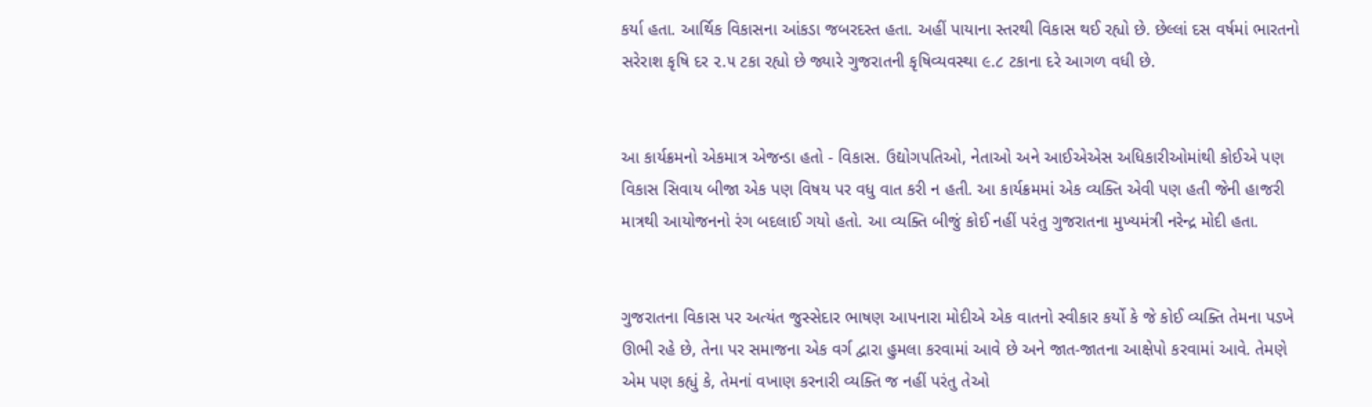કર્યા હતા. આર્થિક વિકાસના આંકડા જબરદસ્ત હતા. અહીં પાયાના સ્તરથી વિકાસ થઈ રહ્યો છે. છેલ્લાં દસ વર્ષમાં ભારતનો સરેરાશ કૃષિ દર ૨.૫ ટકા રહ્યો છે જ્યારે ગુજરાતની કૃષિવ્યવસ્થા ૯.૮ ટકાના દરે આગળ વધી છે.


આ કાર્યક્રમનો એકમાત્ર એજન્ડા હતો - વિકાસ. ઉદ્યોગપતિઓ, નેતાઓ અને આઈએએસ અધિકારીઓમાંથી કોઈએ પણ વિકાસ સિવાય બીજા એક પણ વિષય પર વધુ વાત કરી ન હતી. આ કાર્યક્રમમાં એક વ્યક્તિ એવી પણ હતી જેની હાજરી માત્રથી આયોજનનો રંગ બદલાઈ ગયો હતો. આ વ્યક્તિ બીજું કોઈ નહીં પરંતુ ગુજરાતના મુખ્યમંત્રી નરેન્દ્ર મોદી હતા.


ગુજરાતના વિકાસ પર અત્યંત જુસ્સેદાર ભાષણ આપનારા મોદીએ એક વાતનો સ્વીકાર કર્યો કે જે કોઈ વ્યક્તિ તેમના પડખે ઊભી રહે છે, તેના પર સમાજના એક વર્ગ દ્વારા હુમલા કરવામાં આવે છે અને જાત-જાતના આક્ષેપો કરવામાં આવે. તેમણે એમ પણ કહ્યું કે, તેમનાં વખાણ કરનારી વ્યક્તિ જ નહીં પરંતુ તેઓ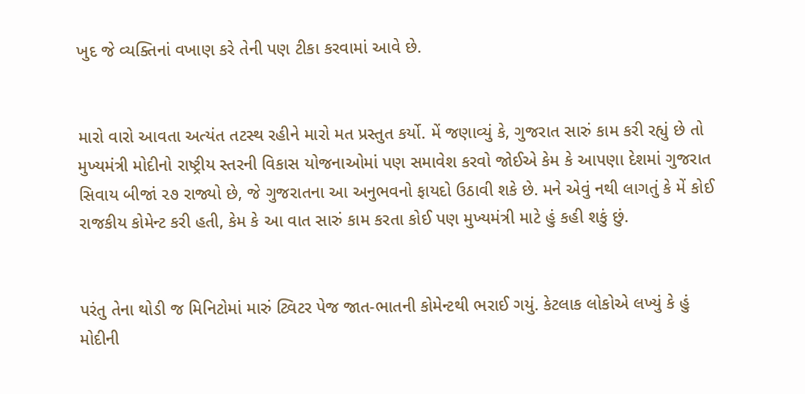ખુદ જે વ્યક્તિનાં વખાણ કરે તેની પણ ટીકા કરવામાં આવે છે.


મારો વારો આવતા અત્યંત તટસ્થ રહીને મારો મત પ્રસ્તુત કર્યો. મેં જણાવ્યું કે, ગુજરાત સારું કામ કરી રહ્યું છે તો મુખ્યમંત્રી મોદીનો રાષ્ટ્રીય સ્તરની વિકાસ યોજનાઓમાં પણ સમાવેશ કરવો જોઈએ કેમ કે આપણા દેશમાં ગુજરાત સિવાય બીજાં ૨૭ રાજ્યો છે, જે ગુજરાતના આ અનુભવનો ફાયદો ઉઠાવી શકે છે. મને એવું નથી લાગતું કે મેં કોઈ રાજકીય કોમેન્ટ કરી હતી, કેમ કે આ વાત સારું કામ કરતા કોઈ પણ મુખ્યમંત્રી માટે હું કહી શકું છું.


પરંતુ તેના થોડી જ મિનિટોમાં મારું ટ્વિટર પેજ જાત-ભાતની કોમેન્ટથી ભરાઈ ગયું. કેટલાક લોકોએ લખ્યું કે હું મોદીની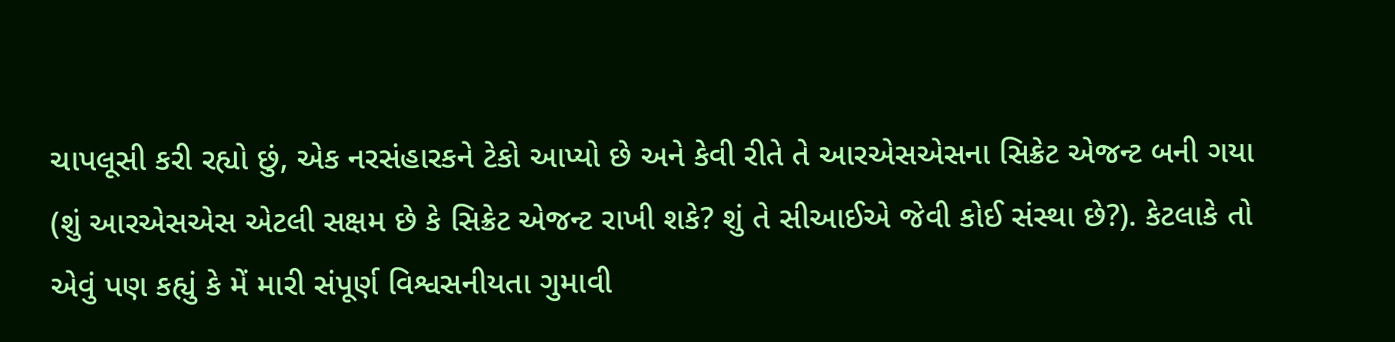ચાપલૂસી કરી રહ્યો છું, એક નરસંહારકને ટેકો આપ્યો છે અને કેવી રીતે તે આરએસએસના સિક્રેટ એજન્ટ બની ગયા (શું આરએસએસ એટલી સક્ષમ છે કે સિક્રેટ એજન્ટ રાખી શકે? શું તે સીઆઈએ જેવી કોઈ સંસ્થા છે?). કેટલાકે તો એવું પણ કહ્યું કે મેં મારી સંપૂર્ણ વિશ્વસનીયતા ગુમાવી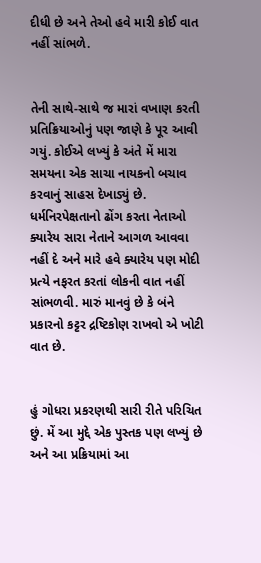દીધી છે અને તેઓ હવે મારી કોઈ વાત નહીં સાંભળે.


તેની સાથે-સાથે જ મારાં વખાણ કરતી પ્રતિક્રિયાઓનું પણ જાણે કે પૂર આવી ગયું. કોઈએ લખ્યું કે અંતે મેં મારા સમયના એક સાચા નાયકનો બચાવ કરવાનું સાહસ દેખાડ્યું છે. ધર્મનિરપેક્ષતાનો ઢોંગ કરતા નેતાઓ ક્યારેય સારા નેતાને આગળ આવવા નહીં દે અને મારે હવે ક્યારેય પણ મોદી પ્રત્યે નફરત કરતાં લોકની વાત નહીં સાંભળવી. મારું માનવું છે કે બંને પ્રકારનો કટ્ટર દ્રષ્ટિકોણ રાખવો એ ખોટી વાત છે.


હું ગોધરા પ્રકરણથી સારી રીતે પરિચિત છું. મેં આ મુદ્દે એક પુસ્તક પણ લખ્યું છે અને આ પ્રક્રિયામાં આ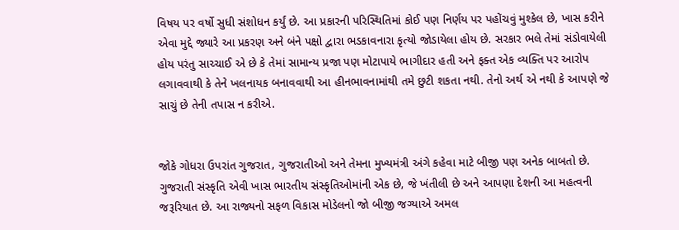વિષય પર વર્ષો સુધી સંશોધન કર્યું છે. આ પ્રકારની પરિસ્થિતિમાં કોઈ પણ નિર્ણય પર પહોંચવું મુશ્કેલ છે, ખાસ કરીને એવા મુદ્દે જ્યારે આ પ્રકરણ અને બંને પક્ષો દ્વારા ભડકાવનારા કૃત્યો જોડાયેલા હોય છે. સરકાર ભલે તેમાં સંડોવાયેલી હોય પરંતુ સાચ્ચાઈ એ છે કે તેમાં સામાન્ય પ્રજા પણ મોટાપાયે ભાગીદાર હતી અને ફક્ત એક વ્યક્તિ પર આરોપ લગાવવાથી કે તેને ખલનાયક બનાવવાથી આ હીનભાવનામાંથી તમે છુટી શકતા નથી. તેનો અર્થ એ નથી કે આપણે જે સાચું છે તેની તપાસ ન કરીએ.


જોકે ગોધરા ઉપરાંત ગુજરાત, ગુજરાતીઓ અને તેમના મુખ્યમંત્રી અંગે કહેવા માટે બીજી પણ અનેક બાબતો છે. ગુજરાતી સંસ્કૃતિ એવી ખાસ ભારતીય સંસ્કૃતિઓમાંની એક છે, જે ખંતીલી છે અને આપણા દેશની આ મહત્વની જરૂરિયાત છે. આ રાજ્યનો સફળ વિકાસ મોડેલનો જો બીજી જગ્યાએ અમલ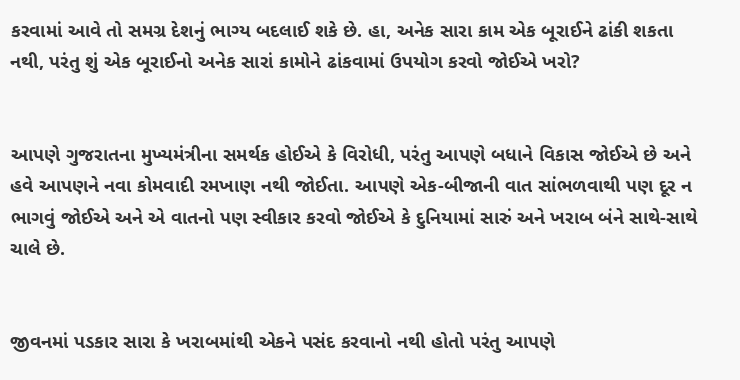કરવામાં આવે તો સમગ્ર દેશનું ભાગ્ય બદલાઈ શકે છે. હા, અનેક સારા કામ એક બૂરાઈને ઢાંકી શકતા નથી, પરંતુ શું એક બૂરાઈનો અનેક સારાં કામોને ઢાંકવામાં ઉપયોગ કરવો જોઈએ ખરો?


આપણે ગુજરાતના મુખ્યમંત્રીના સમર્થક હોઈએ કે વિરોધી, પરંતુ આપણે બધાને વિકાસ જોઈએ છે અને હવે આપણને નવા કોમવાદી રમખાણ નથી જોઈતા. આપણે એક-બીજાની વાત સાંભળવાથી પણ દૂર ન ભાગવું જોઈએ અને એ વાતનો પણ સ્વીકાર કરવો જોઈએ કે દુનિયામાં સારું અને ખરાબ બંને સાથે-સાથે ચાલે છે.


જીવનમાં પડકાર સારા કે ખરાબમાંથી એકને પસંદ કરવાનો નથી હોતો પરંતુ આપણે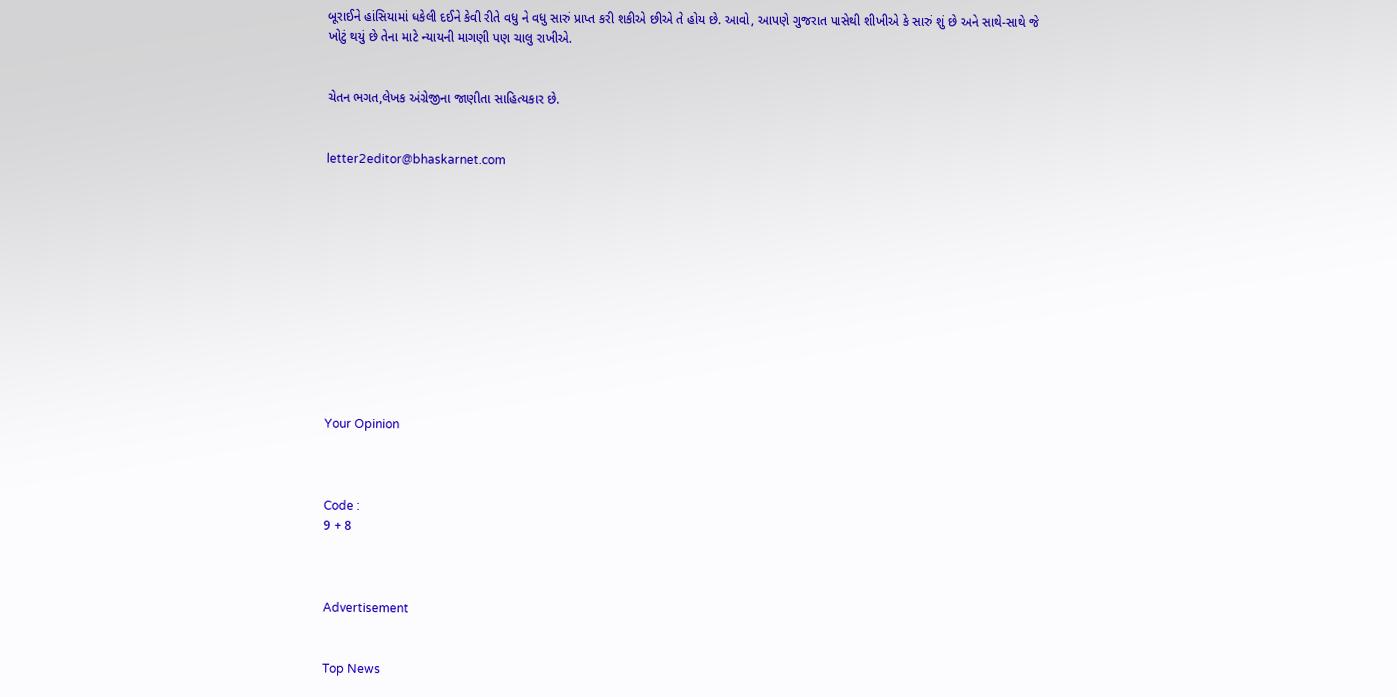બૂરાઈને હાંસિયામાં ધકેલી દઈને કેવી રીતે વધુ ને વધુ સારું પ્રાપ્ત કરી શકીએ છીએ તે હોય છે. આવો, આપણે ગુજરાત પાસેથી શીખીએ કે સારું શું છે અને સાથે-સાથે જે ખોટું થયું છે તેના માટે ન્યાયની માગણી પણ ચાલુ રાખીએ.


ચેતન ભગત,લેખક અંગ્રેજીના જાણીતા સાહિત્યકાર છે.


letter2editor@bhaskarnet.com












Your Opinion



Code :
9 + 8



Advertisement


Top News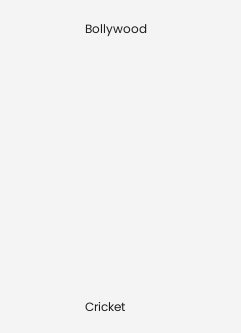Bollywood











Cricket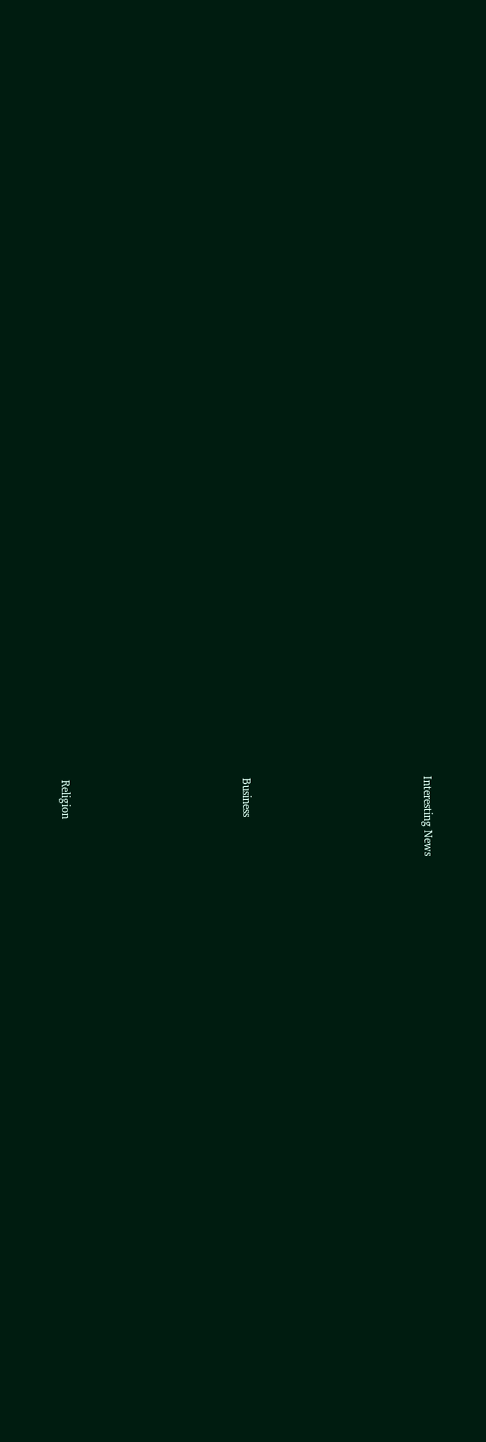Interesting News











Business











Religion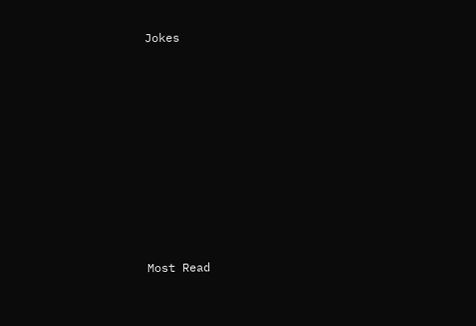Jokes











Most Read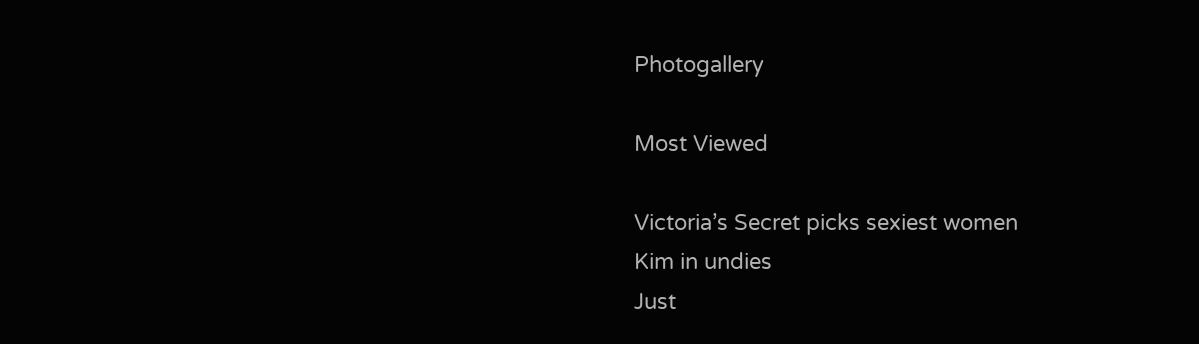Photogallery

Most Viewed

Victoria’s Secret picks sexiest women
Kim in undies
Just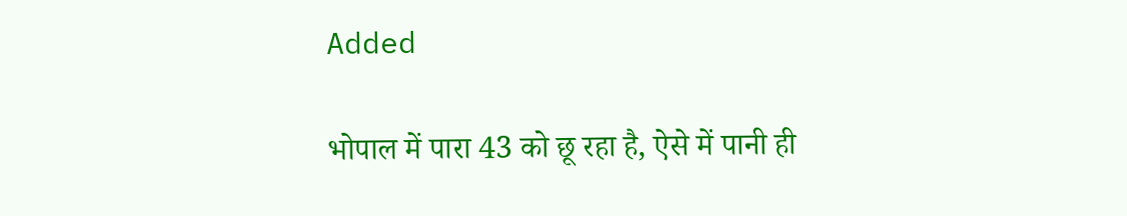Added

भोपाल में पारा 43 को छू रहा है, ऐसे में पानी ही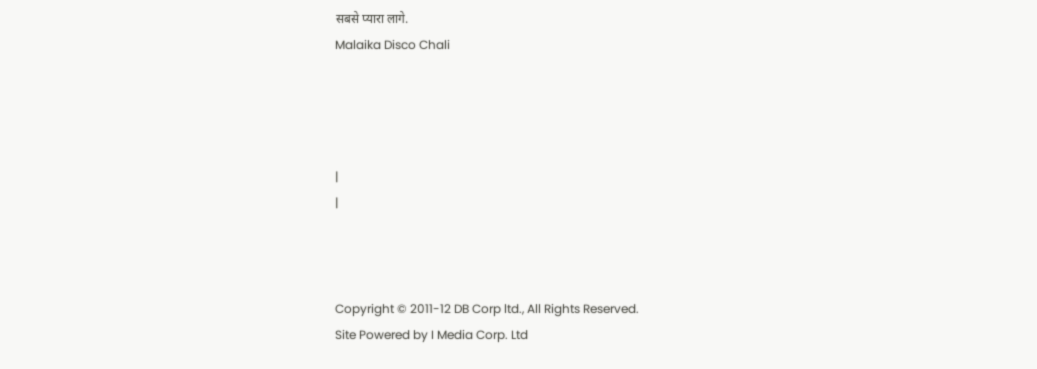सबसे प्यारा लागे.
Malaika Disco Chali




|
|



Copyright © 2011-12 DB Corp ltd., All Rights Reserved.
Site Powered by I Media Corp. Ltd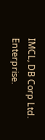IMCL, DB Corp Ltd. Enterprise.